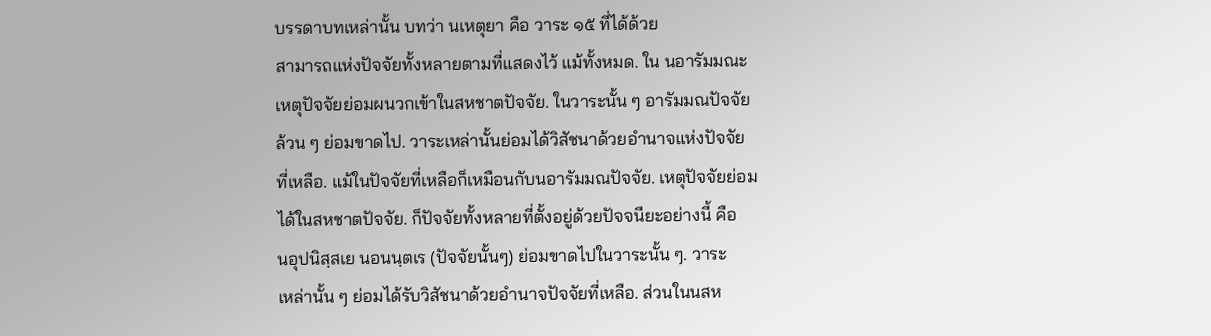บรรดาบทเหล่านั้น บทว่า นเหตุยา คือ วาระ ๑๕ ที่ได้ด้วย
สามารถแห่งปัจจัยทั้งหลายตามที่แสดงไว้ แม้ทั้งหมด. ใน นอารัมมณะ
เหตุปัจจัยย่อมผนวกเข้าในสหชาตปัจจัย. ในวาระนั้น ๆ อารัมมณปัจจัย
ล้วน ๆ ย่อมขาดไป. วาระเหล่านั้นย่อมได้วิสัชนาด้วยอำนาจแห่งปัจจัย
ที่เหลือ. แม้ในปัจจัยที่เหลือก็เหมือนกับนอารัมมณปัจจัย. เหตุปัจจัยย่อม
ได้ในสหชาตปัจจัย. ก็ปัจจัยทั้งหลายที่ตั้งอยู่ด้วยปัจจนียะอย่างนี้ คือ
นอุปนิสฺสเย นอนนฺตเร (ปัจจัยนั้นๆ) ย่อมขาดไปในวาระนั้น ๆ. วาระ
เหล่านั้น ๆ ย่อมได้รับวิสัชนาด้วยอำนาจปัจจัยที่เหลือ. ส่วนในนสห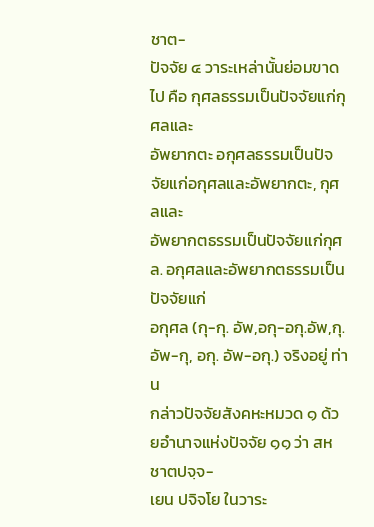ชาต-
ปัจจัย ๔ วาระเหล่านั้นย่อมขาดไป คือ กุศลธรรมเป็นปัจจัยแก่กุศลและ
อัพยากตะ อกุศลธรรมเป็นปัจจัยแก่อกุศลและอัพยากตะ, กุศลและ
อัพยากตธรรมเป็นปัจจัยแก่กุศล. อกุศลและอัพยากตธรรมเป็นปัจจัยแก่
อกุศล (กุ-กุ. อัพ,อกุ-อกุ.อัพ,กุ.อัพ-กุ, อกุ. อัพ-อกุ.) จริงอยู่ ท่าน
กล่าวปัจจัยสังคหะหมวด ๑ ด้วยอำนาจแห่งปัจจัย ๑๑ ว่า สหชาตปจฺจ-
เยน ปจิจโย ในวาระ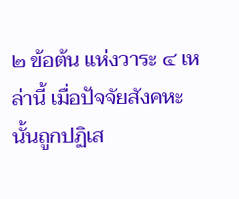๒ ข้อต้น แห่งวาระ ๔ เหล่านี้ เมื่อปัจจัยสังคหะ
นั้นถูกปฏิเส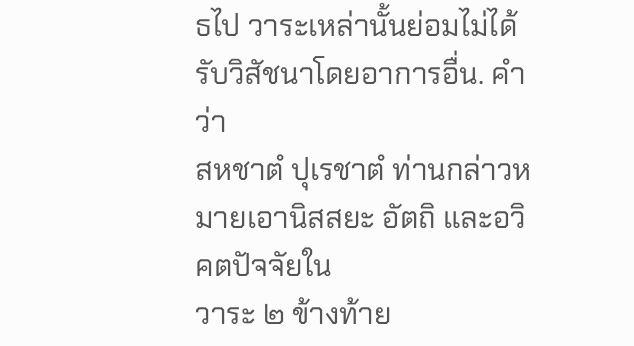ธไป วาระเหล่านั้นย่อมไม่ได้รับวิสัชนาโดยอาการอื่น. คำว่า
สหชาตํ ปุเรชาตํ ท่านกล่าวหมายเอานิสสยะ อัตถิ และอวิคตปัจจัยใน
วาระ ๒ ข้างท้าย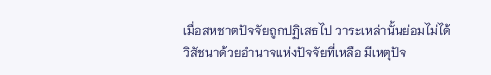เมื่อสหชาตปัจจัยถูกปฏิเสธไป วาระเหล่านั้นย่อมไม่ได้
วิสัชนาด้วยอำนาจแห่งปัจจัยที่เหลือ มีเหตุปัจ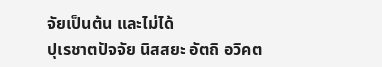จัยเป็นต้น และไม่ได้
ปุเรชาตปัจจัย นิสสยะ อัตถิ อวิคต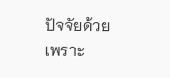ปัจจัยด้วย เพราะ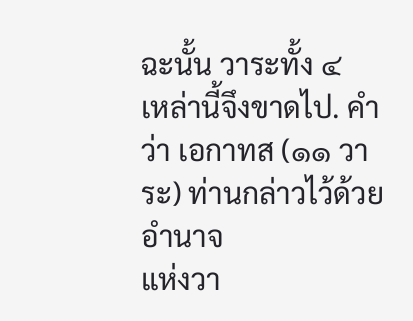ฉะนั้น วาระทั้ง ๔
เหล่านี้จึงขาดไป. คำว่า เอกาทส (๑๑ วาระ) ท่านกล่าวไว้ด้วยอำนาจ
แห่งวา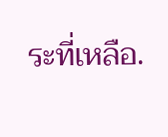ระที่เหลือ.